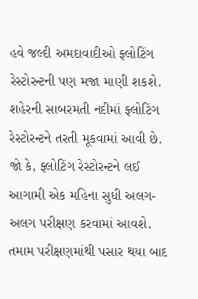હવે જલ્દી અમદાવાદીઓ ફ્લોટિંગ રેસ્ટોરન્ટની પણ મજા માણી શકશે. શહેરની સાબરમતી નદીમાં ફ્લોટિંગ રેસ્ટોરન્ટને તરતી મૂકવામાં આવી છે. જો કે, ફ્લોટિંગ રેસ્ટોરન્ટને લઈ આગામી એક મહિના સુધી અલગ-અલગ પરીક્ષણ કરવામાં આવશે. તમામ પરીક્ષણમાંથી પસાર થયા બાદ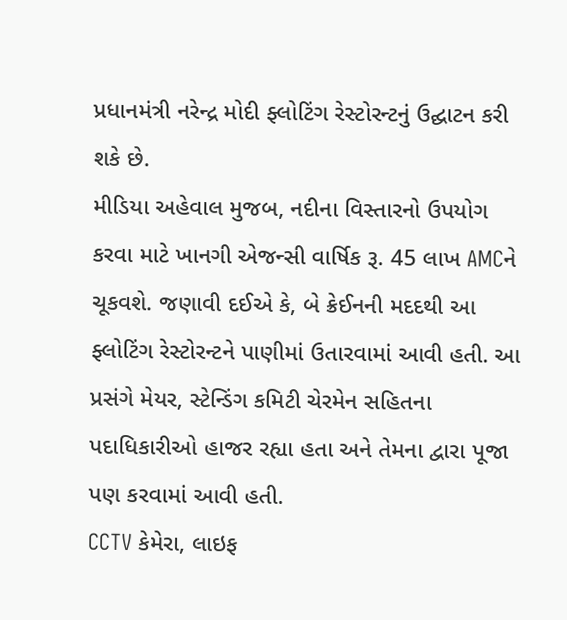પ્રધાનમંત્રી નરેન્દ્ર મોદી ફ્લોટિંગ રેસ્ટોરન્ટનું ઉદ્ઘાટન કરી શકે છે.
મીડિયા અહેવાલ મુજબ, નદીના વિસ્તારનો ઉપયોગ કરવા માટે ખાનગી એજન્સી વાર્ષિક રૂ. 45 લાખ AMCને ચૂકવશે. જણાવી દઈએ કે, બે ક્રેઈનની મદદથી આ ફ્લોટિંગ રેસ્ટોરન્ટને પાણીમાં ઉતારવામાં આવી હતી. આ પ્રસંગે મેયર, સ્ટેન્ડિંગ કમિટી ચેરમેન સહિતના પદાધિકારીઓ હાજર રહ્યા હતા અને તેમના દ્વારા પૂજા પણ કરવામાં આવી હતી.
CCTV કેમેરા, લાઇફ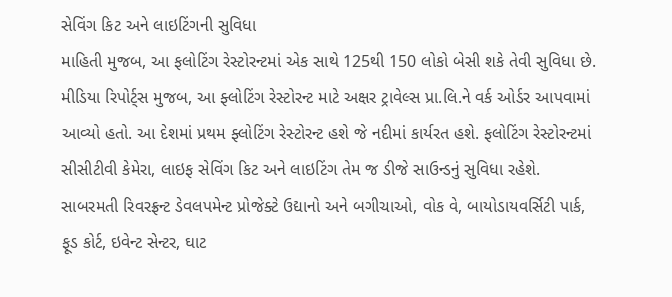સેવિંગ કિટ અને લાઇટિંગની સુવિધા
માહિતી મુજબ, આ ફલોટિંગ રેસ્ટોરન્ટમાં એક સાથે 125થી 150 લોકો બેસી શકે તેવી સુવિધા છે. મીડિયા રિપોર્ટ્સ મુજબ, આ ફ્લોટિંગ રેસ્ટોરન્ટ માટે અક્ષર ટ્રાવેલ્સ પ્રા.લિ.ને વર્ક ઓર્ડર આપવામાં આવ્યો હતો. આ દેશમાં પ્રથમ ફ્લોટિંગ રેસ્ટોરન્ટ હશે જે નદીમાં કાર્યરત હશે. ફલોટિંગ રેસ્ટોરન્ટમાં સીસીટીવી કેમેરા, લાઇફ સેવિંગ કિટ અને લાઇટિંગ તેમ જ ડીજે સાઉન્ડનું સુવિધા રહેશે. સાબરમતી રિવરફ્રન્ટ ડેવલપમેન્ટ પ્રોજેક્ટે ઉદ્યાનો અને બગીચાઓ, વોક વે, બાયોડાયવર્સિટી પાર્ક, ફૂડ કોર્ટ, ઇવેન્ટ સેન્ટર, ઘાટ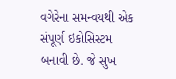વગેરેના સમન્વયથી એક સંપૂર્ણ ઇકોસિસ્ટમ બનાવી છે. જે સુખ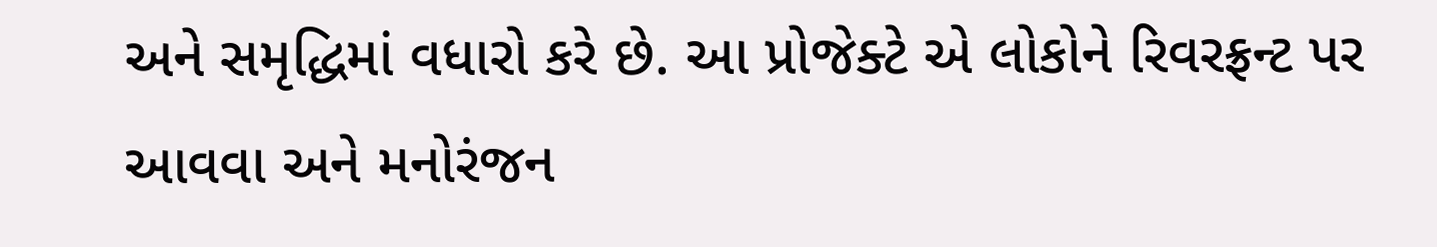અને સમૃદ્ધિમાં વધારો કરે છે. આ પ્રોજેક્ટે એ લોકોને રિવરફ્રન્ટ પર આવવા અને મનોરંજન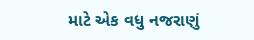માટે એક વધુ નજરાણું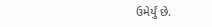ઉમેર્યું છે.